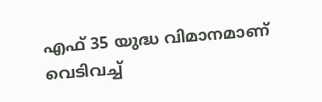എഫ് 35 യുദ്ധ വിമാനമാണ് വെടിവച്ച്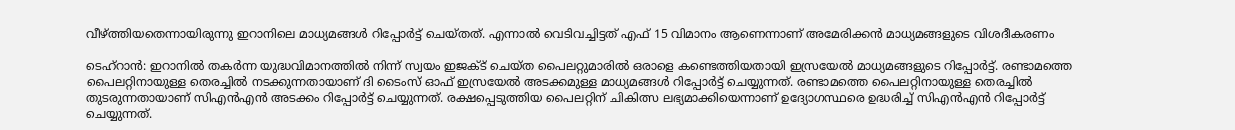വീഴ്ത്തിയതെന്നായിരുന്നു ഇറാനിലെ മാധ്യമങ്ങൾ റിപ്പോർട്ട് ചെയ്തത്. എന്നാൽ വെടിവച്ചിട്ടത് എഫ് 15 വിമാനം ആണെന്നാണ് അമേരിക്കൻ മാധ്യമങ്ങളുടെ വിശദീകരണം

ടെഹ്റാൻ: ഇറാനിൽ തകർന്ന യുദ്ധവിമാനത്തിൽ നിന്ന് സ്വയം ഇജക്ട് ചെയ്ത പൈലറ്റുമാരിൽ ഒരാളെ കണ്ടെത്തിയതായി ഇസ്രയേൽ മാധ്യമങ്ങളുടെ റിപ്പോർട്ട്. രണ്ടാമത്തെ പൈലറ്റിനായുള്ള തെരച്ചിൽ നടക്കുന്നതായാണ് ദി ടൈംസ് ഓഫ് ഇസ്രയേൽ അടക്കമുള്ള മാധ്യമങ്ങൾ റിപ്പോർട്ട് ചെയ്യുന്നത്. രണ്ടാമത്തെ പൈലറ്റിനായുള്ള തെരച്ചിൽ തുടരുന്നതായാണ് സിഎൻഎൻ അടക്കം റിപ്പോർട്ട് ചെയ്യുന്നത്. രക്ഷപ്പെടുത്തിയ പൈലറ്റിന് ചികിത്സ ലഭ്യമാക്കിയെന്നാണ് ഉദ്യോഗസ്ഥരെ ഉദ്ധരിച്ച് സിഎൻഎൻ റിപ്പോർട്ട് ചെയ്യുന്നത്.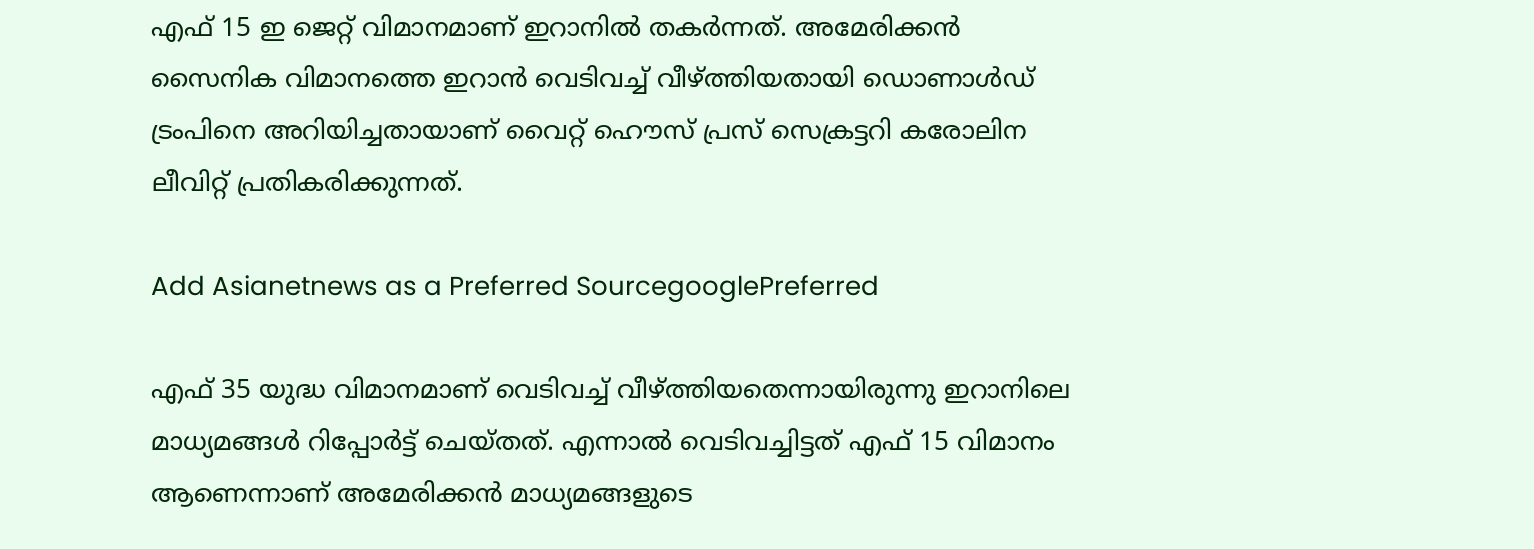എഫ് 15 ഇ ജെറ്റ് വിമാനമാണ് ഇറാനിൽ തകർന്നത്. അമേരിക്കൻ സൈനിക വിമാനത്തെ ഇറാൻ വെടിവച്ച് വീഴ്ത്തിയതായി ഡൊണാൾഡ് ട്രംപിനെ അറിയിച്ചതായാണ് വൈറ്റ് ഹൌസ് പ്രസ് സെക്രട്ടറി കരോലിന ലീവിറ്റ് പ്രതികരിക്കുന്നത്.

Add Asianetnews as a Preferred SourcegooglePreferred

എഫ് 35 യുദ്ധ വിമാനമാണ് വെടിവച്ച് വീഴ്ത്തിയതെന്നായിരുന്നു ഇറാനിലെ മാധ്യമങ്ങൾ റിപ്പോർട്ട് ചെയ്തത്. എന്നാൽ വെടിവച്ചിട്ടത് എഫ് 15 വിമാനം ആണെന്നാണ് അമേരിക്കൻ മാധ്യമങ്ങളുടെ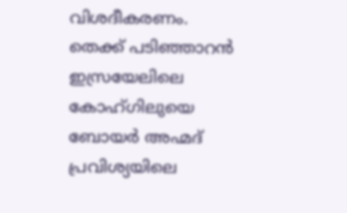വിശദീകരണം. തെക്ക് പടിഞ്ഞാറൻ ഇസ്രയേലിലെ കോഹ്‌ഗിലുയെ ബോയർ അഹ്മദ് പ്രവിശ്യയിലെ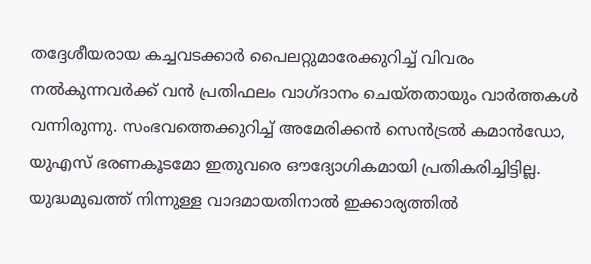തദ്ദേശീയരായ കച്ചവടക്കാർ പൈലറ്റുമാരേക്കുറിച്ച് വിവരം നൽകുന്നവർക്ക് വൻ പ്രതിഫലം വാഗ്ദാനം ചെയ്തതായും വാർത്തകൾ വന്നിരുന്നു. സംഭവത്തെക്കുറിച്ച് അമേരിക്കൻ സെൻട്രൽ കമാൻഡോ, യുഎസ് ഭരണകൂടമോ ഇതുവരെ ഔദ്യോഗികമായി പ്രതികരിച്ചിട്ടില്ല. യുദ്ധമുഖത്ത് നിന്നുള്ള വാദമായതിനാൽ ഇക്കാര്യത്തിൽ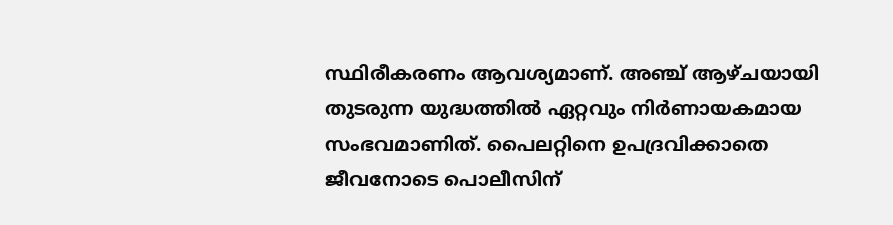സ്ഥിരീകരണം ആവശ്യമാണ്. അഞ്ച് ആഴ്ചയായി തുടരുന്ന യുദ്ധത്തിൽ ഏറ്റവും നിർണായകമായ സംഭവമാണിത്. പൈലറ്റിനെ ഉപദ്രവിക്കാതെ ജീവനോടെ പൊലീസിന്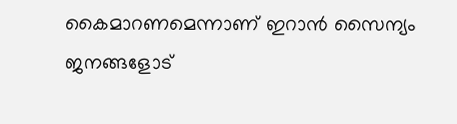കൈമാറണമെന്നാണ് ഇറാൻ സൈന്യം ജനങ്ങളോട്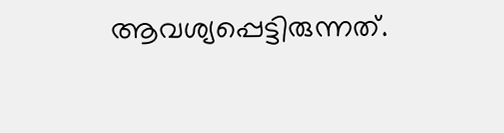ആവശ്യപ്പെട്ടിരുന്നത്.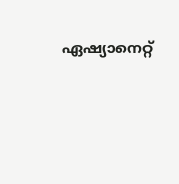ഏഷ്യാനെറ്റ്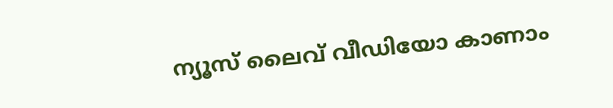ന്യൂസ് ലൈവ് വീഡിയോ കാണാം